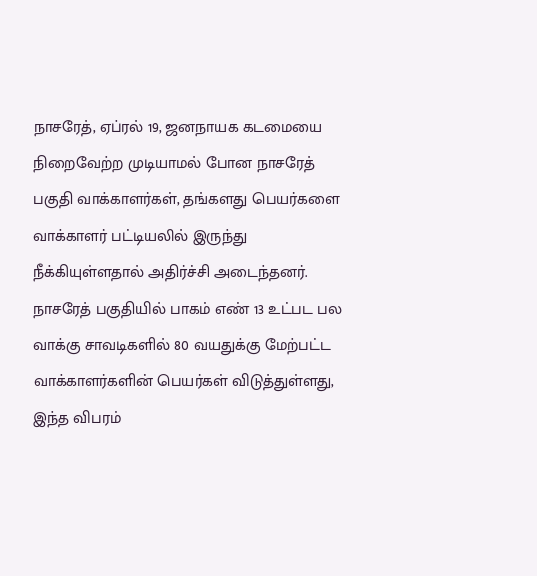நாசரேத், ஏப்ரல் 19, ஜனநாயக கடமையை நிறைவேற்ற முடியாமல் போன நாசரேத் பகுதி வாக்காளர்கள், தங்களது பெயர்களை வாக்காளர் பட்டியலில் இருந்து நீக்கியுள்ளதால் அதிர்ச்சி அடைந்தனர்.
நாசரேத் பகுதியில் பாகம் எண் 13 உட்பட பல வாக்கு சாவடிகளில் 80 வயதுக்கு மேற்பட்ட வாக்காளர்களின் பெயர்கள் விடுத்துள்ளது, இந்த விபரம்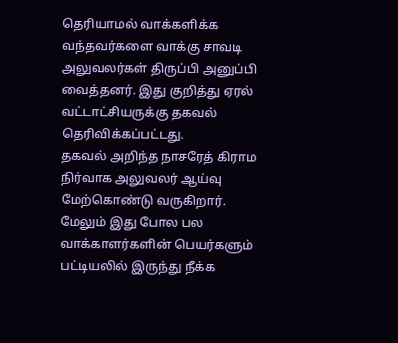தெரியாமல் வாக்களிக்க வந்தவர்களை வாக்கு சாவடி அலுவலர்கள் திருப்பி அனுப்பி வைத்தனர். இது குறித்து ஏரல் வட்டாட்சியருக்கு தகவல் தெரிவிக்கப்பட்டது.
தகவல் அறிந்த நாசரேத் கிராம நிர்வாக அலுவலர் ஆய்வு மேற்கொண்டு வருகிறார்.
மேலும் இது போல பல வாக்காளர்களின் பெயர்களும் பட்டியலில் இருந்து நீக்க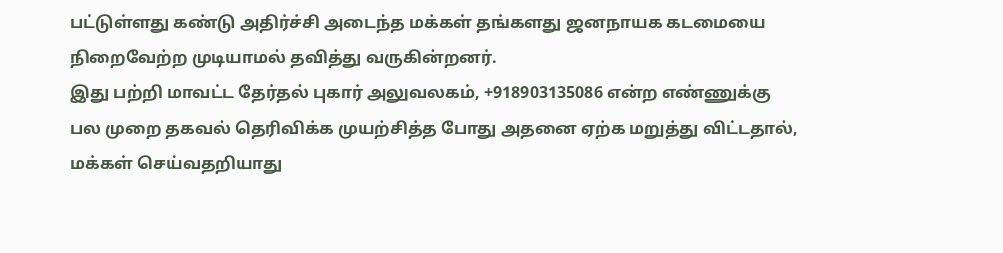பட்டுள்ளது கண்டு அதிர்ச்சி அடைந்த மக்கள் தங்களது ஜனநாயக கடமையை நிறைவேற்ற முடியாமல் தவித்து வருகின்றனர்.
இது பற்றி மாவட்ட தேர்தல் புகார் அலுவலகம், +918903135086 என்ற எண்ணுக்கு பல முறை தகவல் தெரிவிக்க முயற்சித்த போது அதனை ஏற்க மறுத்து விட்டதால், மக்கள் செய்வதறியாது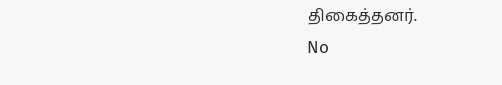திகைத்தனர்.
No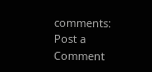comments:
Post a Comment